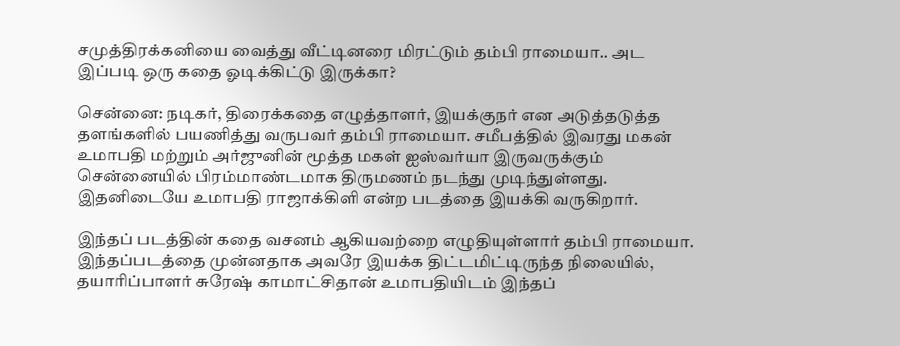சமுத்திரக்கனியை வைத்து வீட்டினரை மிரட்டும் தம்பி ராமையா.. அட இப்படி ஒரு கதை ஓடிக்கிட்டு இருக்கா?

சென்னை: நடிகர், திரைக்கதை எழுத்தாளர், இயக்குநர் என அடுத்தடுத்த தளங்களில் பயணித்து வருபவர் தம்பி ராமையா. சமீபத்தில் இவரது மகன் உமாபதி மற்றும் அர்ஜுனின் மூத்த மகள் ஐஸ்வர்யா இருவருக்கும் சென்னையில் பிரம்மாண்டமாக திருமணம் நடந்து முடிந்துள்ளது. இதனிடையே உமாபதி ராஜாக்கிளி என்ற படத்தை இயக்கி வருகிறார்.

இந்தப் படத்தின் கதை வசனம் ஆகியவற்றை எழுதியுள்ளார் தம்பி ராமையா. இந்தப்படத்தை முன்னதாக அவரே இயக்க திட்டமிட்டிருந்த நிலையில், தயாரிப்பாளர் சுரேஷ் காமாட்சிதான் உமாபதியிடம் இந்தப்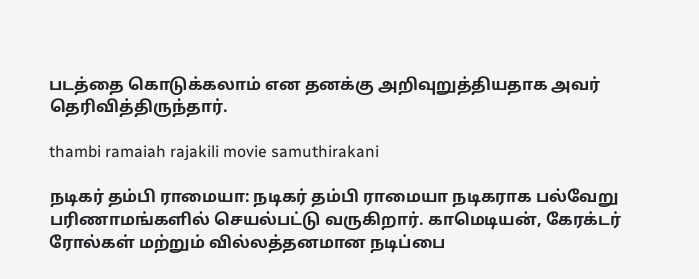படத்தை கொடுக்கலாம் என தனக்கு அறிவுறுத்தியதாக அவர் தெரிவித்திருந்தார்.

thambi ramaiah rajakili movie samuthirakani

நடிகர் தம்பி ராமையா: நடிகர் தம்பி ராமையா நடிகராக பல்வேறு பரிணாமங்களில் செயல்பட்டு வருகிறார். காமெடியன், கேரக்டர் ரோல்கள் மற்றும் வில்லத்தனமான நடிப்பை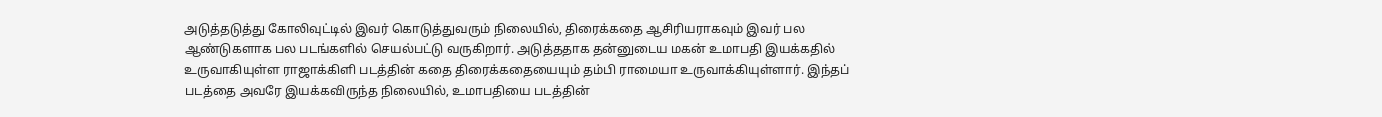அடுத்தடுத்து கோலிவுட்டில் இவர் கொடுத்துவரும் நிலையில், திரைக்கதை ஆசிரியராகவும் இவர் பல ஆண்டுகளாக பல படங்களில் செயல்பட்டு வருகிறார். அடுத்ததாக தன்னுடைய மகன் உமாபதி இயக்கதில் உருவாகியுள்ள ராஜாக்கிளி படத்தின் கதை திரைக்கதையையும் தம்பி ராமையா உருவாக்கியுள்ளார். இந்தப் படத்தை அவரே இயக்கவிருந்த நிலையில், உமாபதியை படத்தின்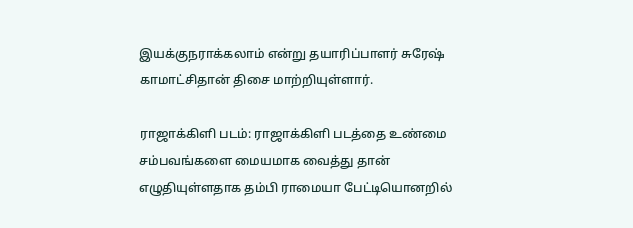இயக்குநராக்கலாம் என்று தயாரிப்பாளர் சுரேஷ் காமாட்சிதான் திசை மாற்றியுள்ளார்.

ராஜாக்கிளி படம்: ராஜாக்கிளி படத்தை உண்மை சம்பவங்களை மையமாக வைத்து தான் எழுதியுள்ளதாக தம்பி ராமையா பேட்டியொனறில்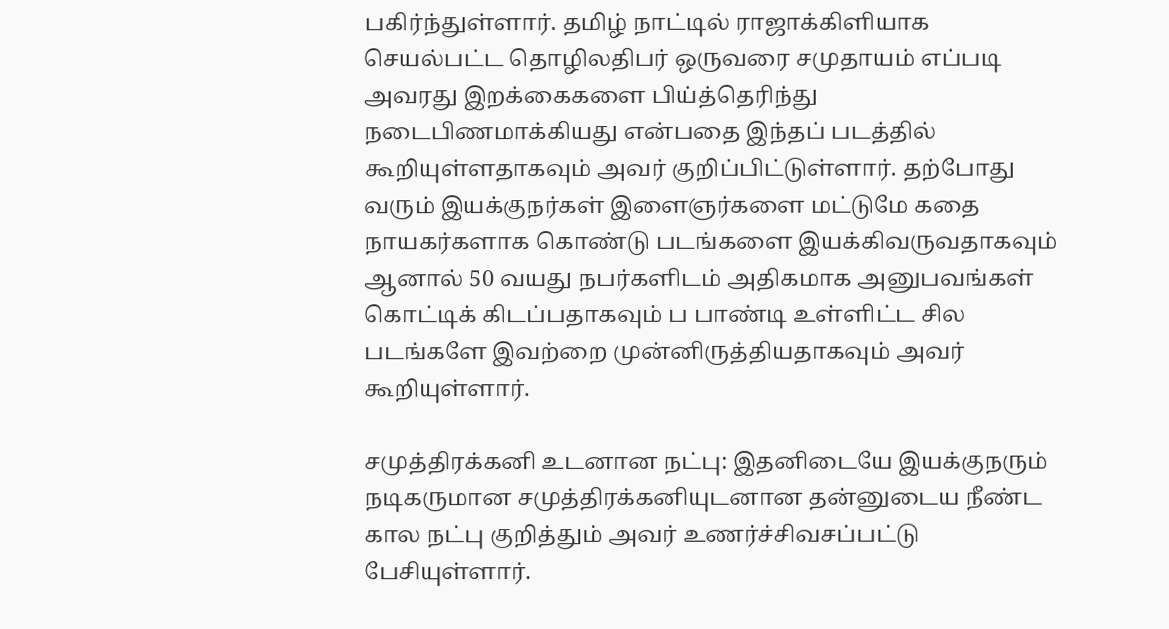பகிர்ந்துள்ளார். தமிழ் நாட்டில் ராஜாக்கிளியாக செயல்பட்ட தொழிலதிபர் ஒருவரை சமுதாயம் எப்படி அவரது இறக்கைகளை பிய்த்தெரிந்து நடைபிணமாக்கியது என்பதை இந்தப் படத்தில் கூறியுள்ளதாகவும் அவர் குறிப்பிட்டுள்ளார். தற்போது வரும் இயக்குநர்கள் இளைஞர்களை மட்டுமே கதை நாயகர்களாக கொண்டு படங்களை இயக்கிவருவதாகவும் ஆனால் 50 வயது நபர்களிடம் அதிகமாக அனுபவங்கள் கொட்டிக் கிடப்பதாகவும் ப பாண்டி உள்ளிட்ட சில படங்களே இவற்றை முன்னிருத்தியதாகவும் அவர் கூறியுள்ளார்.

சமுத்திரக்கனி உடனான நட்பு: இதனிடையே இயக்குநரும் நடிகருமான சமுத்திரக்கனியுடனான தன்னுடைய நீண்ட கால நட்பு குறித்தும் அவர் உணர்ச்சிவசப்பட்டு பேசியுள்ளார்.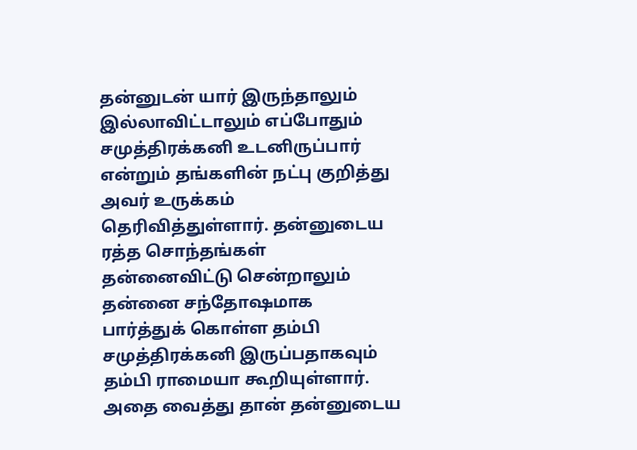தன்னுடன் யார் இருந்தாலும் இல்லாவிட்டாலும் எப்போதும் சமுத்திரக்கனி உடனிருப்பார் என்றும் தங்களின் நட்பு குறித்து அவர் உருக்கம் தெரிவித்துள்ளார். தன்னுடைய ரத்த சொந்தங்கள் தன்னைவிட்டு சென்றாலும் தன்னை சந்தோஷமாக பார்த்துக் கொள்ள தம்பி சமுத்திரக்கனி இருப்பதாகவும் தம்பி ராமையா கூறியுள்ளார். அதை வைத்து தான் தன்னுடைய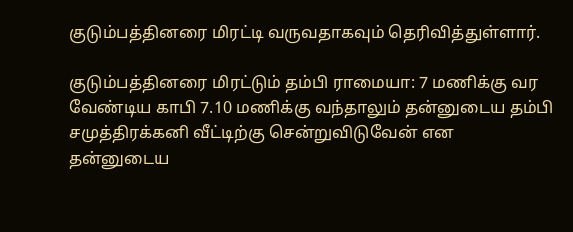குடும்பத்தினரை மிரட்டி வருவதாகவும் தெரிவித்துள்ளார்.

குடும்பத்தினரை மிரட்டும் தம்பி ராமையா: 7 மணிக்கு வர வேண்டிய காபி 7.10 மணிக்கு வந்தாலும் தன்னுடைய தம்பி சமுத்திரக்கனி வீட்டிற்கு சென்றுவிடுவேன் என தன்னுடைய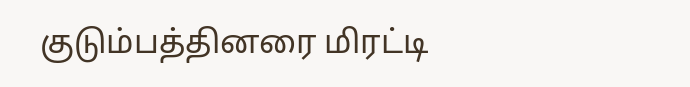குடும்பத்தினரை மிரட்டி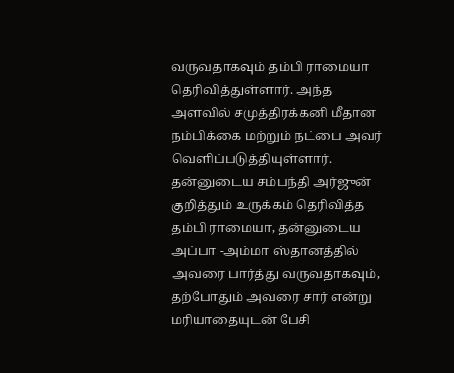வருவதாகவும் தம்பி ராமையா தெரிவித்துள்ளார். அந்த அளவில் சமுத்திரக்கனி மீதான நம்பிக்கை மற்றும் நட்பை அவர் வெளிப்படுத்தியுள்ளார். தன்னுடைய சம்பந்தி அர்ஜுன் குறித்தும் உருக்கம் தெரிவித்த தம்பி ராமையா, தன்னுடைய அப்பா -அம்மா ஸ்தானத்தில் அவரை பார்த்து வருவதாகவும், தற்போதும் அவரை சார் என்று மரியாதையுடன் பேசி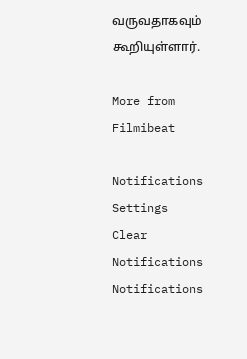வருவதாகவும் கூறியுள்ளார்.

More from Filmibeat

Notifications
Settings
Clear Notifications
Notifications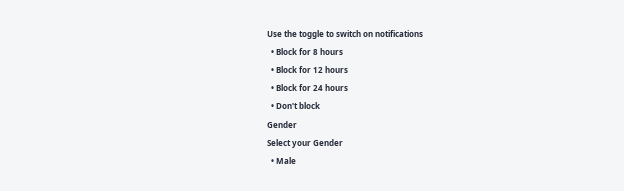Use the toggle to switch on notifications
  • Block for 8 hours
  • Block for 12 hours
  • Block for 24 hours
  • Don't block
Gender
Select your Gender
  • Male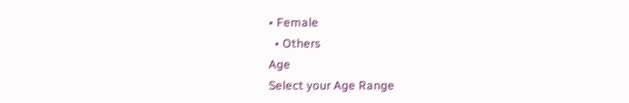• Female
  • Others
Age
Select your Age Range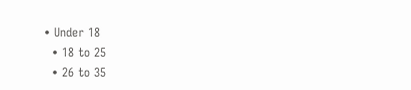• Under 18
  • 18 to 25
  • 26 to 35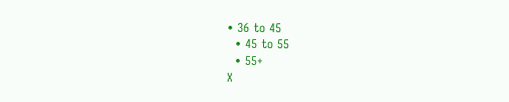• 36 to 45
  • 45 to 55
  • 55+
X